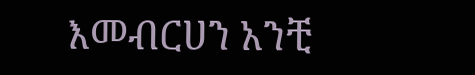እመብርሀን አንቺ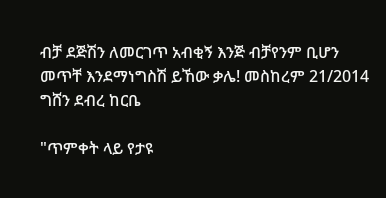ብቻ ደጅሽን ለመርገጥ አብቂኝ እንጅ ብቻየንም ቢሆን መጥቸ እንደማነግስሽ ይኸው ቃሌ! መስከረም 21/2014 ግሸን ደብረ ከርቤ

"ጥምቀት ላይ የታዩ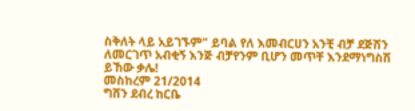ስቅለት ላይ አይገኙም" ይባል የለ እመብርሀን አንቺ ብቻ ደጅሽን ለመርገጥ አብቂኝ እንጅ ብቻየንም ቢሆን መጥቸ እንደማነግስሽ ይኸው ቃሌ!
መስከረም 21/2014
ግሸን ደብረ ከርቤ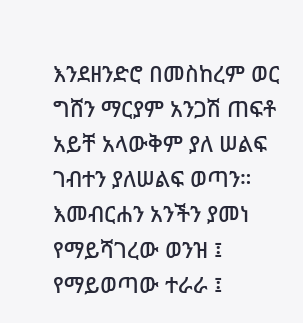እንደዘንድሮ በመስከረም ወር ግሸን ማርያም አንጋሽ ጠፍቶ አይቸ አላውቅም ያለ ሠልፍ ገብተን ያለሠልፍ ወጣን። እመብርሐን አንችን ያመነ የማይሻገረው ወንዝ ፤ የማይወጣው ተራራ ፤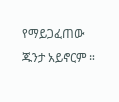የማይጋፈጠው ጁንታ አይኖርም ።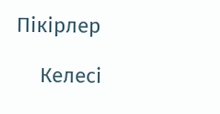Пікірлер

    Келесі